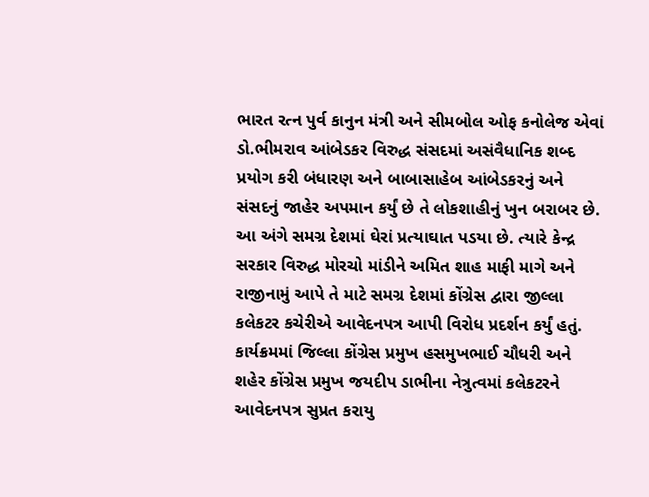ભારત રત્ન પુર્વ કાનુન મંત્રી અને સીમબોલ ઓફ કનોલેજ એવાં ડો.ભીમરાવ આંબેડકર વિરુદ્ધ સંસદમાં અસંવૈધાનિક શબ્દ પ્રયોગ કરી બંધારણ અને બાબાસાહેબ આંબેડકરનું અને સંસદનું જાહેર અપમાન કર્યું છે તે લોકશાહીનું ખુન બરાબર છે. આ અંગે સમગ્ર દેશમાં ઘેરાં પ્રત્યાઘાત પડયા છે. ત્યારે કેન્દ્ર સરકાર વિરુદ્ધ મોરચો માંડીને અમિત શાહ માફી માગે અને રાજીનામું આપે તે માટે સમગ્ર દેશમાં કોંગ્રેસ દ્વારા જીલ્લા કલેકટર કચેરીએ આવેદનપત્ર આપી વિરોધ પ્રદર્શન કર્યું હતું. કાર્યક્રમમાં જિલ્લા કોંગ્રેસ પ્રમુખ હસમુખભાઈ ચૌધરી અને શહેર કોંગ્રેસ પ્રમુખ જયદીપ ડાભીના નેત્રુત્વમાં કલેકટરને આવેદનપત્ર સુપ્રત કરાયુ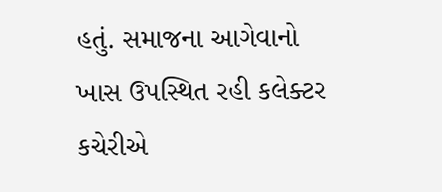હતું. સમાજના આગેવાનો ખાસ ઉપસ્થિત રહી કલેક્ટર કચેરીએ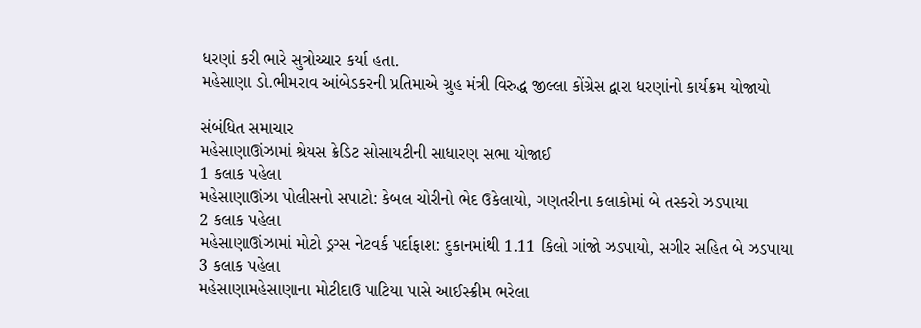ધરણાં કરી ભારે સુત્રોચ્ચાર કર્યા હતા.
મહેસાણા ડો.ભીમરાવ આંબેડકરની પ્રતિમાએ ગ્રુહ મંત્રી વિરુદ્ધ જીલ્લા કોંગ્રેસ દ્વારા ધરણાંનો કાર્યક્રમ યોજાયો

સંબંધિત સમાચાર
મહેસાણાઊંઝામાં શ્રેયસ ક્રેડિટ સોસાયટીની સાધારણ સભા યોજાઈ
1 કલાક પહેલા
મહેસાણાઊંઝા પોલીસનો સપાટો: કેબલ ચોરીનો ભેદ ઉકેલાયો, ગણતરીના કલાકોમાં બે તસ્કરો ઝડપાયા
2 કલાક પહેલા
મહેસાણાઊંઝામાં મોટો ડ્રગ્સ નેટવર્ક પર્દાફાશ: દુકાનમાંથી 1.11 કિલો ગાંજો ઝડપાયો, સગીર સહિત બે ઝડપાયા
3 કલાક પહેલા
મહેસાણામહેસાણાના મોટીદાઉ પાટિયા પાસે આઈસ્ક્રીમ ભરેલા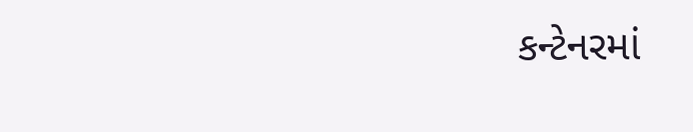કન્ટેનરમાં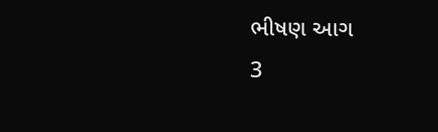ભીષણ આગ
3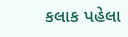કલાક પહેલા